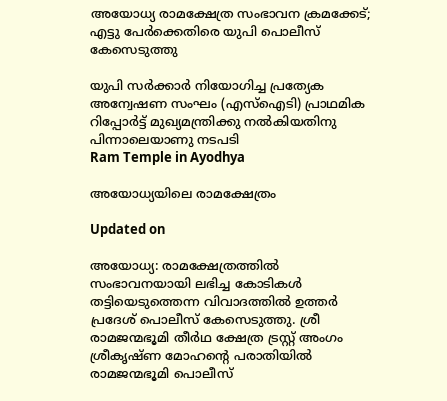അയോധ്യ രാമക്ഷേത്ര സംഭാവന ക്രമക്കേട്; എട്ടു പേര്‍ക്കെതിരെ യുപി പൊലീസ് കേസെടുത്തു

യുപി സർക്കാർ നിയോഗിച്ച പ്രത്യേക അന്വേഷണ സംഘം (എസ്ഐടി) പ്രാഥമിക റിപ്പോർട്ട് മുഖ്യമന്ത്രിക്കു നൽകിയതിനു പിന്നാലെയാണു നടപടി
Ram Temple in Ayodhya

അയോധ്യയിലെ രാമക്ഷേത്രം

Updated on

അയോധ്യ: രാമക്ഷേത്രത്തിൽ സംഭാവനയായി ലഭിച്ച കോടികൾ തട്ടിയെടുത്തെന്ന വിവാദത്തിൽ ഉത്തർ പ്രദേശ് പൊലീസ് കേസെടുത്തു. ശ്രീ രാമജന്മഭൂമി തീർഥ ക്ഷേത്ര ട്രസ്റ്റ് അംഗം ശ്രീകൃഷ്ണ മോഹന്‍റെ പരാതിയിൽ രാമജന്മഭൂമി പൊലീസ്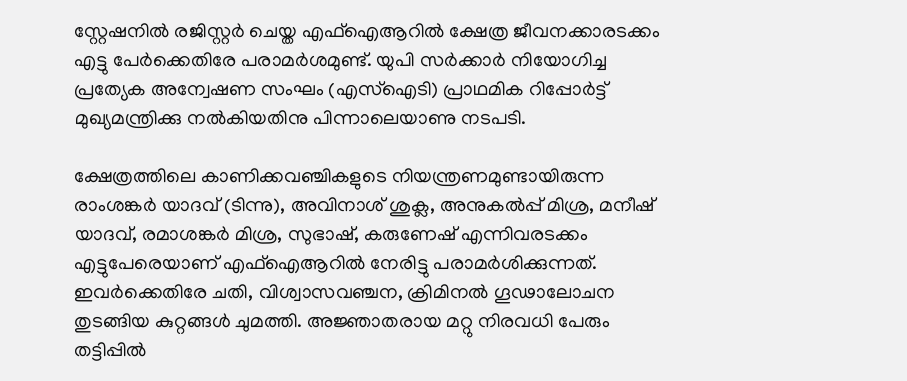സ്റ്റേഷനിൽ രജിസ്റ്റർ ചെയ്ത എഫ്ഐആറിൽ ക്ഷേത്ര ജീവനക്കാരടക്കം എട്ടു പേർക്കെതിരേ പരാമർശമുണ്ട്. യുപി സർക്കാർ നിയോഗിച്ച പ്രത്യേക അന്വേഷണ സംഘം (എസ്ഐടി) പ്രാഥമിക റിപ്പോർട്ട് മുഖ്യമന്ത്രിക്കു നൽകിയതിനു പിന്നാലെയാണു നടപടി.

ക്ഷേത്രത്തിലെ കാണിക്കവഞ്ചികളുടെ നിയന്ത്രണമുണ്ടായിരുന്ന രാംശങ്കർ യാദവ് (ടിന്നു), അവിനാശ് ശുക്ല, അനുകൽപ്പ് മിശ്ര, മനീഷ് യാദവ്, രമാശങ്കർ മിശ്ര, സുഭാഷ്, കരുണേഷ് എന്നിവരടക്കം എട്ടുപേരെയാണ് എഫ്ഐആറിൽ നേരിട്ടു പരാമർശിക്കുന്നത്. ഇവർക്കെതിരേ ചതി, വിശ്വാസവഞ്ചന, ക്രിമിനൽ ഗൂഢാലോചന തുടങ്ങിയ കുറ്റങ്ങൾ ചുമത്തി. അജ്ഞാതരായ മറ്റു നിരവധി പേരും തട്ടിപ്പിൽ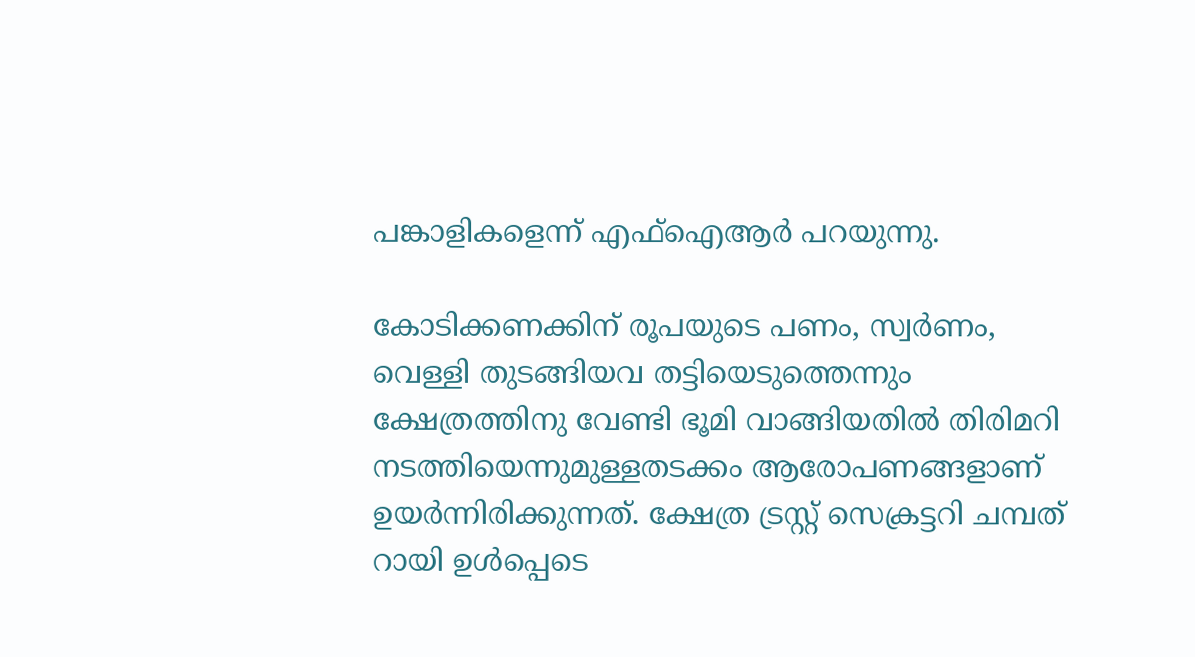പങ്കാളികളെന്ന് എഫ്ഐആർ പറയുന്നു.

കോടിക്കണക്കിന് രൂപയുടെ പണം, സ്വർണം, വെള്ളി തുടങ്ങിയവ തട്ടിയെടുത്തെന്നും ക്ഷേത്രത്തിനു വേണ്ടി ഭൂമി വാങ്ങിയതിൽ തിരിമറി നടത്തിയെന്നുമുള്ളതടക്കം ആരോപണങ്ങളാണ് ഉയർന്നിരിക്കുന്നത്. ക്ഷേത്ര ട്രസ്റ്റ് സെക്രട്ടറി ചമ്പത് റായി ഉൾപ്പെടെ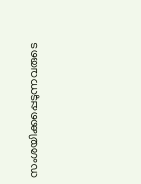സംശയിക്കപ്പെടുന്നവരുടെ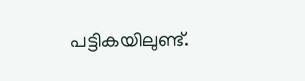പട്ടികയിലുണ്ട്.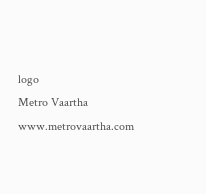logo
Metro Vaartha
www.metrovaartha.com